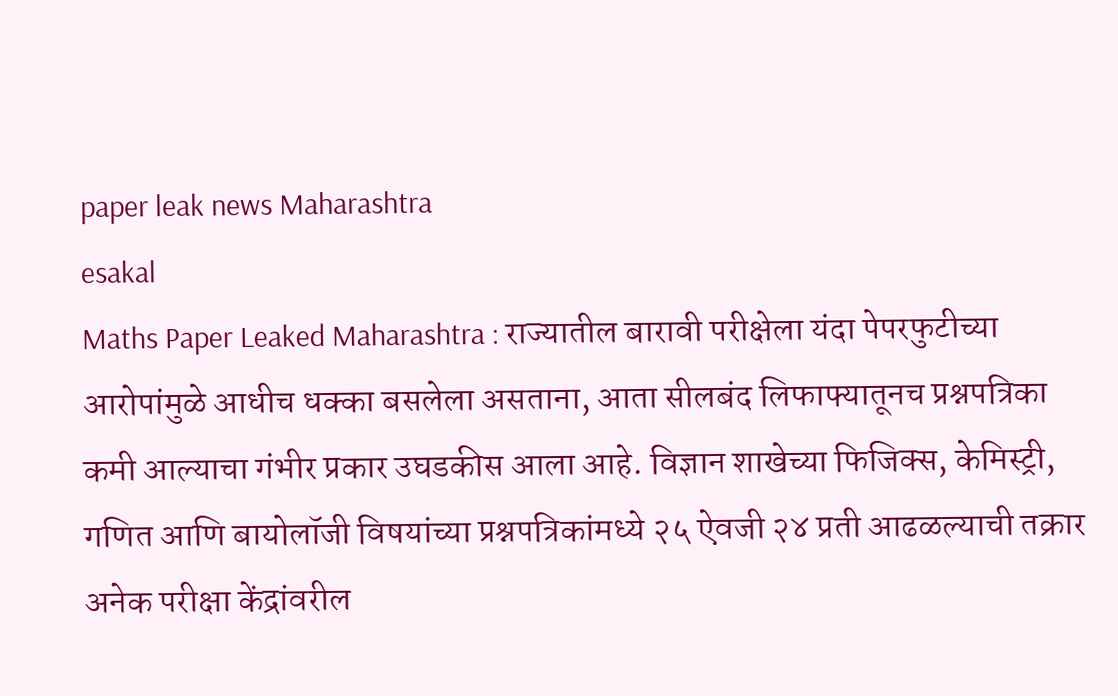paper leak news Maharashtra
esakal
Maths Paper Leaked Maharashtra : राज्यातील बारावी परीक्षेला यंदा पेपरफुटीच्या आरोपांमुळे आधीच धक्का बसलेला असताना, आता सीलबंद लिफाफ्यातूनच प्रश्नपत्रिका कमी आल्याचा गंभीर प्रकार उघडकीस आला आहे. विज्ञान शाखेच्या फिजिक्स, केमिस्ट्री, गणित आणि बायोलॉजी विषयांच्या प्रश्नपत्रिकांमध्ये २५ ऐवजी २४ प्रती आढळल्याची तक्रार अनेक परीक्षा केंद्रांवरील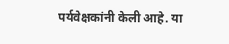पर्यवेक्षकांनी केली आहे. या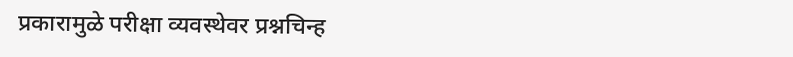प्रकारामुळे परीक्षा व्यवस्थेवर प्रश्नचिन्ह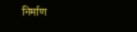निर्माण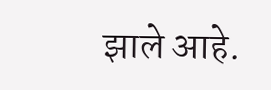झाले आहे.